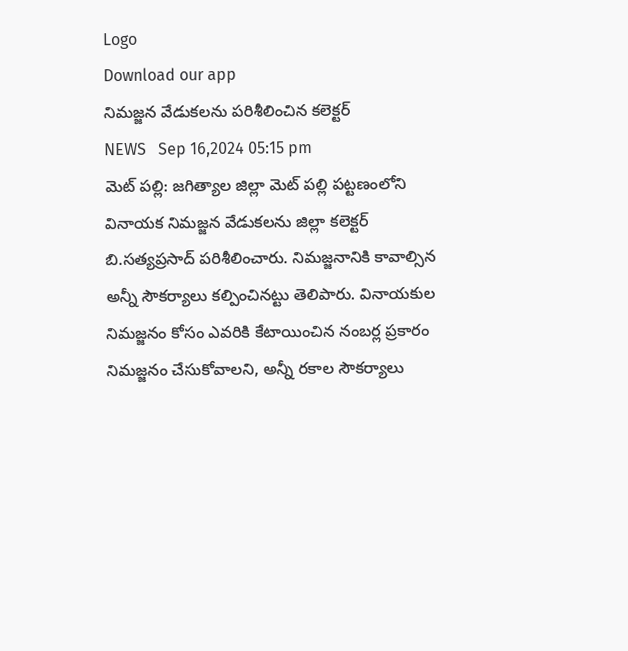Logo
Download our app
నిమజ్జన వేడుకలను పరిశీలించిన కలెక్టర్
NEWS   Sep 16,2024 05:15 pm
మెట్ పల్లి: జగిత్యాల జిల్లా మెట్ పల్లి పట్టణంలోని వినాయక నిమజ్జన వేడుకలను జిల్లా కలెక్టర్ బి.సత్యప్రసాద్ పరిశీలించారు. నిమజ్జనానికి కావాల్సిన అన్నీ సౌకర్యాలు కల్పించినట్టు తెలిపారు. వినాయకుల నిమజ్జనం కోసం ఎవరికి కేటాయించిన నంబర్ల ప్రకారం నిమజ్జనం చేసుకోవాలని, అన్నీ రకాల సౌకర్యాలు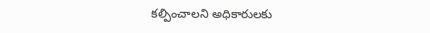కల్పించాలని అధికారులకు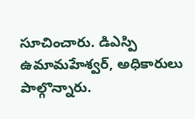సూచించారు. డిఎస్పి ఉమామహేశ్వర్, అధికారులు పాల్గొన్నారు.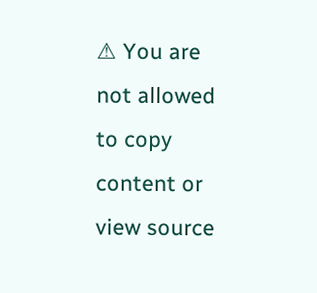⚠ You are not allowed to copy content or view source